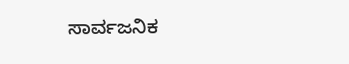ಸಾರ್ವಜನಿಕ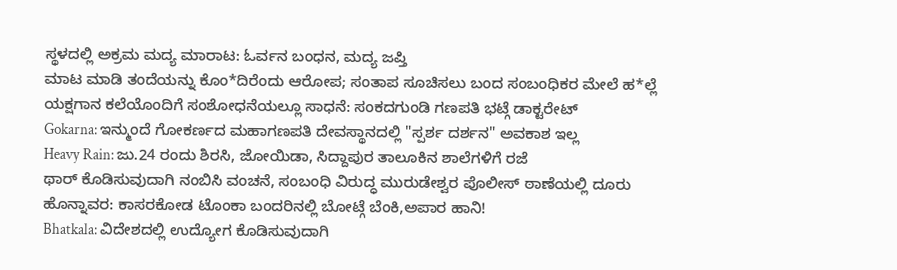ಸ್ಥಳದಲ್ಲಿ ಅಕ್ರಮ ಮದ್ಯ ಮಾರಾಟ: ಓರ್ವನ ಬಂಧನ, ಮದ್ಯ ಜಪ್ತಿ
ಮಾಟ ಮಾಡಿ ತಂದೆಯನ್ನು ಕೊಂ*ದಿರೆಂದು ಆರೋಪ; ಸಂತಾಪ ಸೂಚಿಸಲು ಬಂದ ಸಂಬಂಧಿಕರ ಮೇಲೆ ಹ*ಲ್ಲೆ
ಯಕ್ಷಗಾನ ಕಲೆಯೊಂದಿಗೆ ಸಂಶೋಧನೆಯಲ್ಲೂ ಸಾಧನೆ: ಸಂಕದಗುಂಡಿ ಗಣಪತಿ ಭಟ್ಗೆ ಡಾಕ್ಟರೇಟ್
Gokarna: ಇನ್ಮುಂದೆ ಗೋಕರ್ಣದ ಮಹಾಗಣಪತಿ ದೇವಸ್ಥಾನದಲ್ಲಿ "ಸ್ಪರ್ಶ ದರ್ಶನ" ಅವಕಾಶ ಇಲ್ಲ
Heavy Rain: ಜು.24 ರಂದು ಶಿರಸಿ, ಜೋಯಿಡಾ, ಸಿದ್ದಾಪುರ ತಾಲೂಕಿನ ಶಾಲೆಗಳಿಗೆ ರಜೆ
ಥಾರ್ ಕೊಡಿಸುವುದಾಗಿ ನಂಬಿಸಿ ವಂಚನೆ, ಸಂಬಂಧಿ ವಿರುದ್ಧ ಮುರುಡೇಶ್ವರ ಪೊಲೀಸ್ ಠಾಣೆಯಲ್ಲಿ ದೂರು
ಹೊನ್ನಾವರ: ಕಾಸರಕೋಡ ಟೊಂಕಾ ಬಂದರಿನಲ್ಲಿ ಬೋಟ್ಗೆ ಬೆಂಕಿ,ಅಪಾರ ಹಾನಿ!
Bhatkala: ವಿದೇಶದಲ್ಲಿ ಉದ್ಯೋಗ ಕೊಡಿಸುವುದಾಗಿ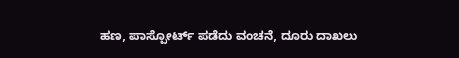ಹಣ, ಪಾಸ್ಪೋರ್ಟ್ ಪಡೆದು ವಂಚನೆ, ದೂರು ದಾಖಲು